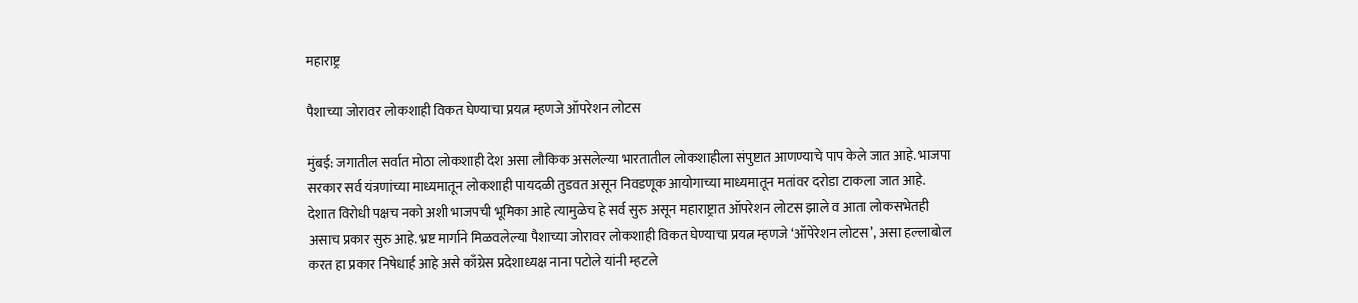महाराष्ट्र

पैशाच्या जोरावर लोकशाही विकत घेण्याचा प्रयत्न म्हणजे ऑपरेशन लोटस

मुंबई: जगातील सर्वात मोठा लोकशाही देश असा लौकिक असलेल्या भारतातील लोकशाहीला संपुष्टात आणण्याचे पाप केले जात आहे. भाजपा सरकार सर्व यंत्रणांच्या माध्यमातून लोकशाही पायदळी तुडवत असून निवडणूक आयोगाच्या माध्यमातून मतांवर दरोडा टाकला जात आहे. देशात विरोधी पक्षच नको अशी भाजपची भूमिका आहे त्यामुळेच हे सर्व सुरु असून महाराष्ट्रात ऑपरेशन लोटस झाले व आता लोकसभेतही असाच प्रकार सुरु आहे. भ्रष्ट मार्गाने मिळवलेल्या पैशाच्या जोरावर लोकशाही विकत घेण्याचा प्रयत्न म्हणजे ‘ऑपेरेशन लोटस’, असा हल्लाबोल करत हा प्रकार निषेधार्ह आहे असे काँग्रेस प्रदेशाध्यक्ष नाना पटोले यांनी म्हटले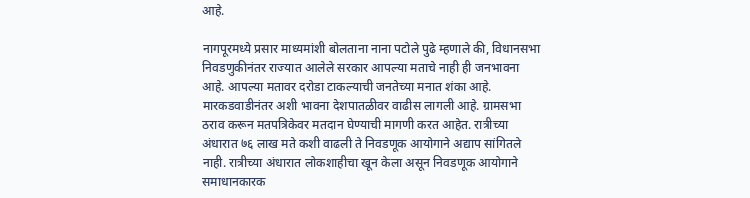आहे.

नागपूरमध्ये प्रसार माध्यमांशी बोलताना नाना पटोले पुढे म्हणाले की, विधानसभा निवडणुकीनंतर राज्यात आलेले सरकार आपल्या मताचे नाही ही जनभावना आहे. आपल्या मतावर दरोडा टाकल्याची जनतेच्या मनात शंका आहे. मारकडवाडीनंतर अशी भावना देशपातळीवर वाढीस लागली आहे. ग्रामसभा ठराव करून मतपत्रिकेवर मतदान घेण्याची मागणी करत आहेत. रात्रीच्या अंधारात ७६ लाख मते कशी वाढली ते निवडणूक आयोगाने अद्याप सांगितले नाही. रात्रीच्या अंधारात लोकशाहीचा खून केला असून निवडणूक आयोगाने समाधानकारक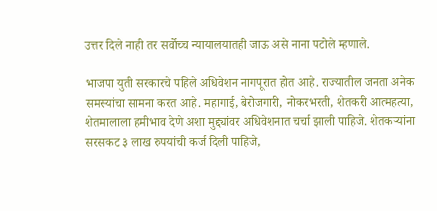उत्तर दिले नाही तर सर्वोच्च न्यायालयातही जाऊ असे नाना पटोले म्हणाले.

भाजपा युती सरकारचे पहिले अधिवेशन नागपूरात होत आहे. राज्यातील जनता अनेक समस्यांचा सामना करत आहे. महागाई, बेरोजगारी, नोकरभरती, शेतकरी आत्महत्या, शेतमालाला हमीभाव देणे अशा मुद्द्यांवर अधिवेशनात चर्चा झाली पाहिजे. शेतकऱ्यांना सरसकट ३ लाख रुपयांची कर्ज दिली पाहिजे,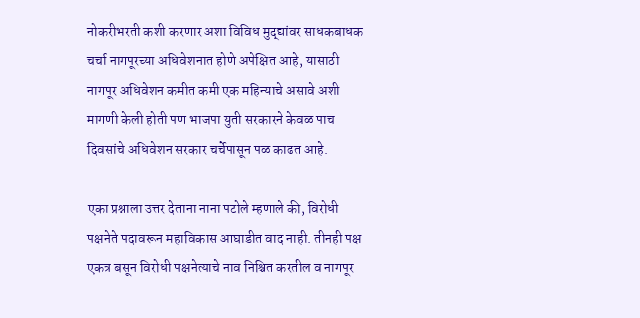नोकरीभरती कशी करणार अशा विविध मुद्द्यांवर साधकबाधक चर्चा नागपूरच्या अधिवेशनात होणे अपेक्षित आहे, यासाठी नागपूर अधिवेशन कमीत कमी एक महिन्याचे असावे अशी मागणी केली होती पण भाजपा युती सरकारने केवळ पाच दिवसांचे अधिवेशन सरकार चर्चेपासून पळ काढत आहे.

एका प्रश्नाला उत्तर देताना नाना पटोले म्हणाले की, विरोधी पक्षनेते पदावरून महाविकास आघाडीत वाद नाही. तीनही पक्ष एकत्र बसून विरोधी पक्षनेत्याचे नाव निश्चित करतील व नागपूर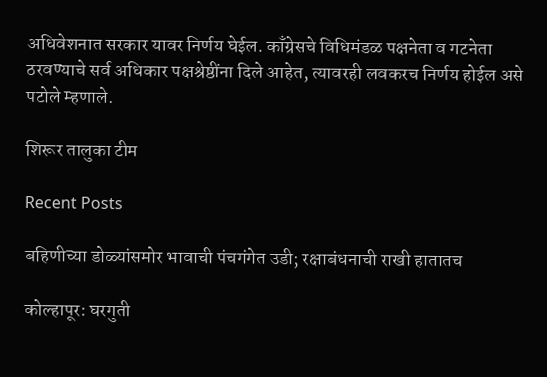अधिवेशनात सरकार यावर निर्णय घेईल. काँग्रेसचे विधिमंडळ पक्षनेता व गटनेता ठरवण्याचे सर्व अधिकार पक्षश्रेष्ठींना दिले आहेत, त्यावरही लवकरच निर्णय होईल असे पटोले म्हणाले.

शिरूर तालुका टीम

Recent Posts

बहिणीच्या डोळ्यांसमोर भावाची पंचगंगेत उडी; रक्षाबंधनाची राखी हातातच

कोल्हापूर: घरगुती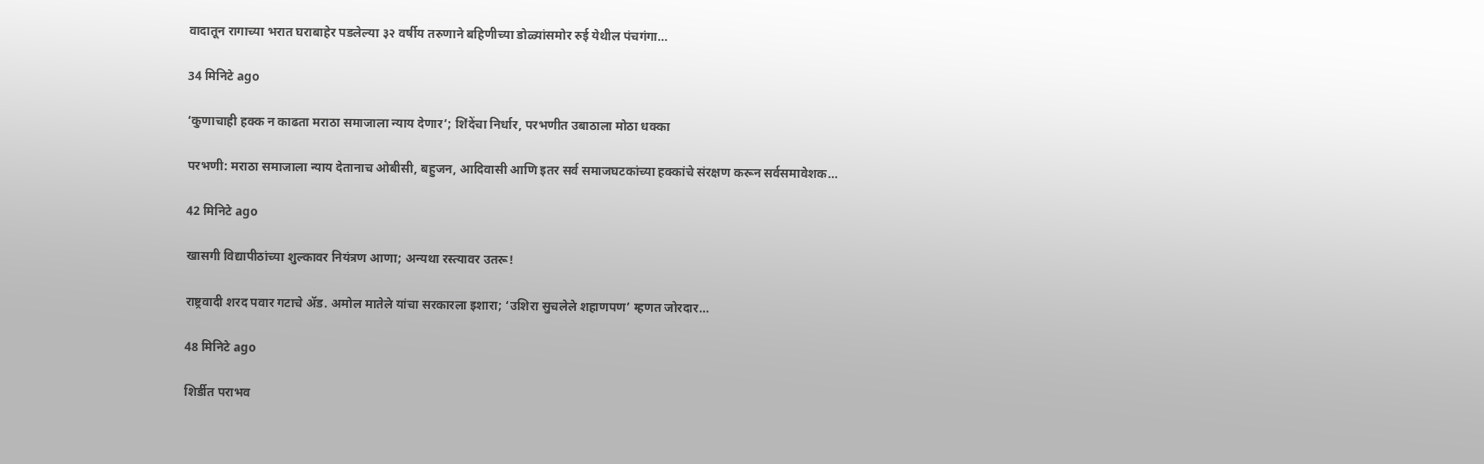वादातून रागाच्या भरात घराबाहेर पडलेल्या ३२ वर्षीय तरुणाने बहिणीच्या डोळ्यांसमोर रुई येथील पंचगंगा…

34 मिनिटे ago

‘कुणाचाही हक्क न काढता मराठा समाजाला न्याय देणार’; शिंदेंचा निर्धार, परभणीत उबाठाला मोठा धक्का

परभणी: मराठा समाजाला न्याय देतानाच ओबीसी, बहुजन, आदिवासी आणि इतर सर्व समाजघटकांच्या हक्कांचे संरक्षण करून सर्वसमावेशक…

42 मिनिटे ago

खासगी विद्यापीठांच्या शुल्कावर नियंत्रण आणा; अन्यथा रस्त्यावर उतरू!

राष्ट्रवादी शरद पवार गटाचे ॲड. अमोल मातेले यांचा सरकारला इशारा; ‘उशिरा सुचलेले शहाणपण’ म्हणत जोरदार…

48 मिनिटे ago

शिर्डीत पराभव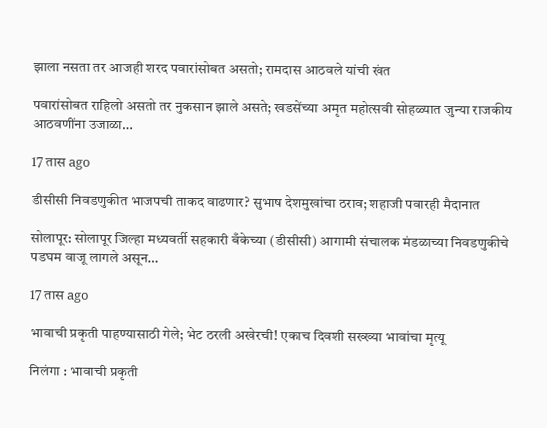झाला नसता तर आजही शरद पवारांसोबत असतो; रामदास आठवले यांची खंत

पवारांसोबत राहिलो असतो तर नुकसान झाले असते; खडसेंच्या अमृत महोत्सवी सोहळ्यात जुन्या राजकीय आठवणींना उजाळा…

17 तास ago

डीसीसी निवडणुकीत भाजपची ताकद वाढणार? सुभाष देशमुखांचा ठराव; शहाजी पवारही मैदानात

सोलापूर: सोलापूर जिल्हा मध्यवर्ती सहकारी बँकेच्या (डीसीसी) आगामी संचालक मंडळाच्या निवडणुकीचे पडघम वाजू लागले असून…

17 तास ago

भावाची प्रकृती पाहण्यासाठी गेले; भेट ठरली अखेरची! एकाच दिवशी सख्ख्या भावांचा मृत्यू

निलंगा : भावाची प्रकृती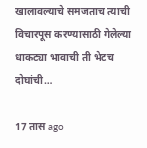खालावल्याचे समजताच त्याची विचारपूस करण्यासाठी गेलेल्या धाकट्या भावाची ती भेटच दोघांची…

17 तास ago